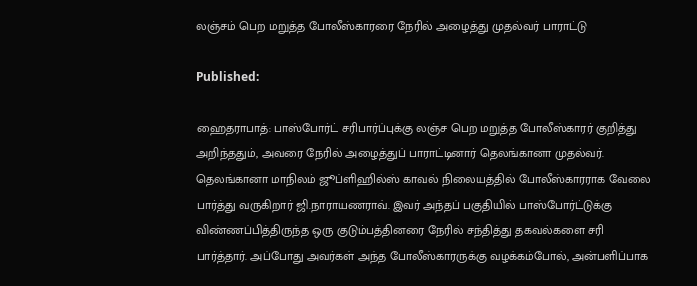லஞ்சம் பெற மறுத்த போலீஸ்காரரை நேரில் அழைத்து முதல்வர் பாராட்டு

Published:

ஹைதராபாத்: பாஸ்போர்ட் சரிபார்ப்புக்கு லஞ்ச பெற மறுத்த போலீஸ்காரர் குறித்து அறிந்ததும், அவரை நேரில் அழைத்துப் பாராட்டினார் தெலங்கானா முதல்வர். தெலங்கானா மாநிலம் ஜூப்ளிஹில்ஸ் காவல் நிலையத்தில் போலீஸ்காரராக வேலை பார்த்து வருகிறார் ஜி.நாராயணராவ். இவர் அந்தப் பகுதியில் பாஸ்போர்ட்டுக்கு விண்ணப்பித்திருந்த ஒரு குடும்பத்தினரை நேரில் சந்தித்து தகவல்களை சரி பார்த்தார். அப்போது அவர்கள் அந்த போலீஸ்காரருக்கு வழக்கம்போல், அன்பளிப்பாக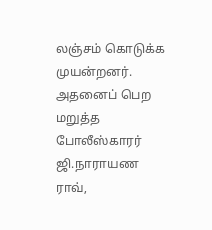லஞ்சம் கொடுக்க முயன்றனர். அதனைப் பெற மறுத்த போலீஸ்காரர் ஜி.நாராயண ராவ்,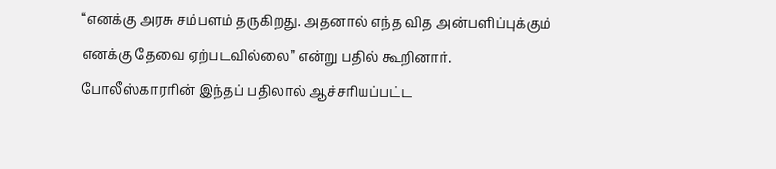‘‘எனக்கு அரசு சம்பளம் தருகிறது. அதனால் எந்த வித அன்பளிப்புக்கும் எனக்கு தேவை ஏற்படவில்லை’’ என்று பதில் கூறினார். போலீஸ்காரரின் இந்தப் பதிலால் ஆச்சரியப்பட்ட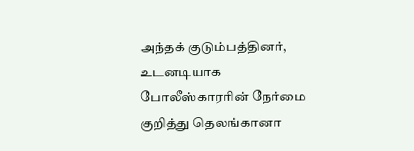அந்தக் குடும்பத்தினர், உடனடியாக போலீஸ்காரரின் நேர்மை குறித்து தெலங்கானா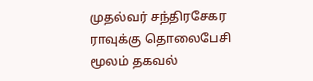முதல்வர் சந்திரசேகர ராவுக்கு தொலைபேசி மூலம் தகவல்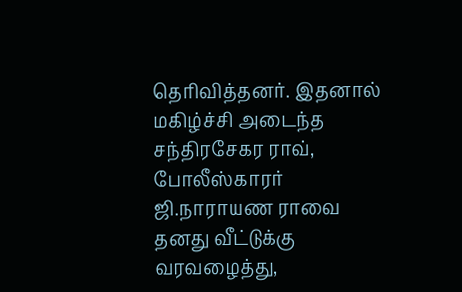தெரிவித்தனர். இதனால் மகிழ்ச்சி அடைந்த சந்திரசேகர ராவ், போலீஸ்காரர் ஜி.நாராயண ராவை தனது வீட்டுக்கு வரவழைத்து,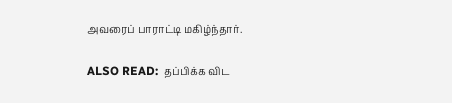அவரைப் பாராட்டி மகிழ்ந்தார்.

ALSO READ:  தப்பிக்க விட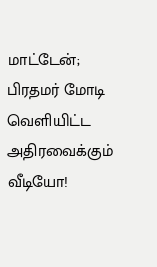மாட்டேன்; பிரதமர் மோடி வெளியிட்ட அதிரவைக்கும் வீடியோ!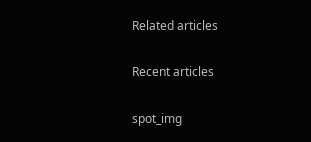Related articles

Recent articles

spot_img